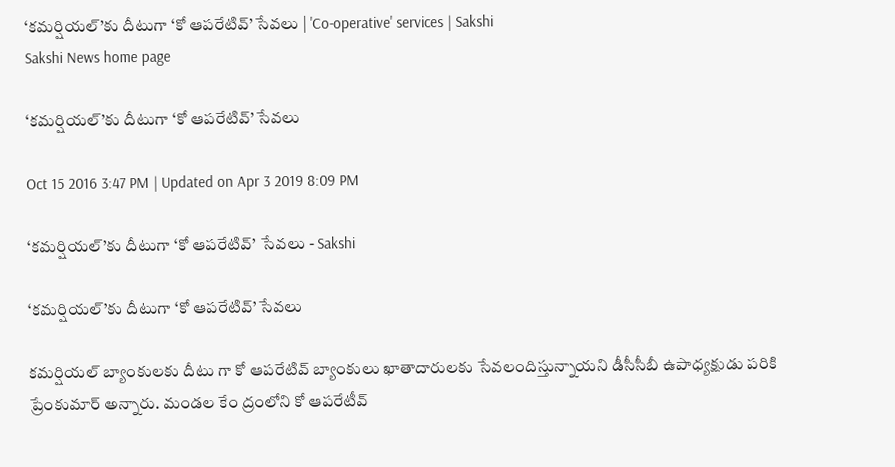‘కమర్షియల్‌’కు దీటుగా ‘కో ఆపరేటివ్‌’ సేవలు | 'Co-operative' services | Sakshi
Sakshi News home page

‘కమర్షియల్‌’కు దీటుగా ‘కో ఆపరేటివ్‌’ సేవలు

Oct 15 2016 3:47 PM | Updated on Apr 3 2019 8:09 PM

‘కమర్షియల్‌’కు దీటుగా ‘కో ఆపరేటివ్‌’  సేవలు - Sakshi

‘కమర్షియల్‌’కు దీటుగా ‘కో ఆపరేటివ్‌’ సేవలు

కమర్షియల్‌ బ్యాంకులకు దీటు గా కో ఆపరేటివ్‌ బ్యాంకులు ఖాతాదారులకు సేవలందిస్తున్నాయని డీసీసీబీ ఉపాధ్యక్షుడు పరికి ప్రేంకుమార్‌ అన్నారు. మండల కేం ద్రంలోని కో ఆపరేటీవ్‌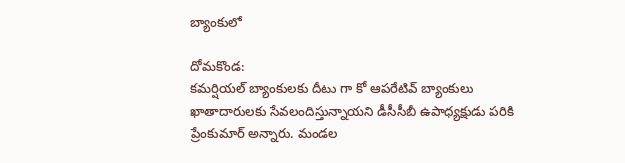బ్యాంకులో

దోమకొండ:
కమర్షియల్‌ బ్యాంకులకు దీటు గా కో ఆపరేటివ్‌ బ్యాంకులు ఖాతాదారులకు సేవలందిస్తున్నాయని డీసీసీబీ ఉపాధ్యక్షుడు పరికి ప్రేంకుమార్‌ అన్నారు. మండల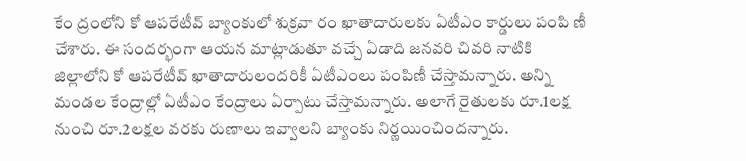కేం ద్రంలోని కో ఆపరేటీవ్‌ బ్యాంకులో శుక్రవా రం ఖాతాదారులకు ఏటీఎం కార్డులు పంపి ణీ చేశారు. ఈ సందర్భంగా ఆయన మాట్లాడుతూ వచ్చే ఏడాది జనవరి చివరి నాటికి జిల్లాలోని కో ఆపరేటీవ్‌ ఖాతాదారులందరికీ ఏటీఎంలు పంపిణీ చేస్తామన్నారు. అన్ని మండల కేంద్రాల్లో ఏటీఎం కేంద్రాలు ఏర్పాటు చేస్తామన్నారు. అలాగే రైతులకు రూ.1లక్ష నుంచి రూ.2లక్షల వరకు రుణాలు ఇవ్వాలని బ్యాంకు నిర్ణయించిందన్నారు.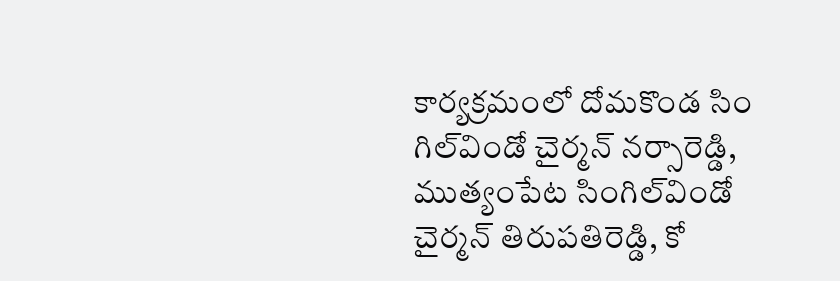కార్యక్రమంలో దోమకొండ సిం గిల్‌విండో చైర్మన్‌ నర్సారెడ్డి, ముత్యంపేట సింగిల్‌విండో చైర్మన్‌ తిరుపతిరెడ్డి, కో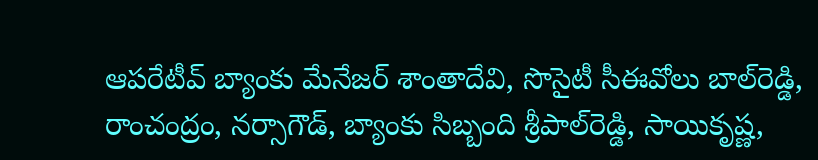ఆపరేటీవ్‌ బ్యాంకు మేనేజర్‌ శాంతాదేవి, సొసైటీ సీఈవోలు బాల్‌రెడ్డి, రాంచంద్రం, నర్సాగౌడ్, బ్యాంకు సిబ్బంది శ్రీపాల్‌రెడ్డి, సాయికృష్ణ,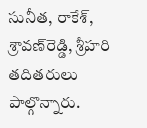సునీత, రాకేశ్, శ్రావణ్‌రెడ్డి, శ్రీహరి తదితరులు పాల్గొన్నారు.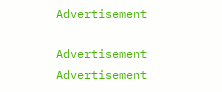Advertisement

Advertisement
Advertisement